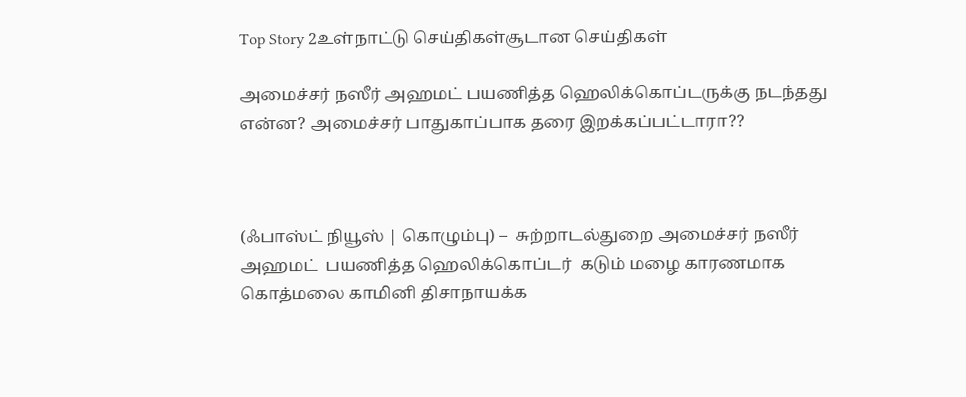Top Story 2உள்நாட்டு செய்திகள்சூடான செய்திகள்

அமைச்சர் நஸீர் அஹமட் பயணித்த ஹெலிக்கொப்டருக்கு நடந்தது என்ன? அமைச்சர் பாதுகாப்பாக தரை இறக்கப்பட்டாரா??



(ஃபாஸ்ட் நியூஸ் | கொழும்பு) –  சுற்றாடல்துறை அமைச்சர் நஸீர் அஹமட்  பயணித்த ஹெலிக்கொப்டர்  கடும் மழை காரணமாக கொத்மலை காமினி திசாநாயக்க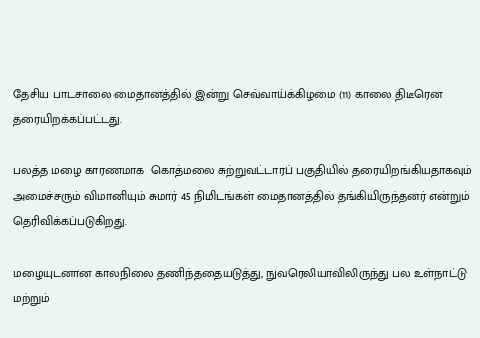தேசிய பாடசாலை மைதானத்தில் இன்று செவ்வாய்க்கிழமை (11) காலை திடீரென தரையிறக்கப்பட்டது.

பலத்த மழை காரணமாக  கொத்மலை சுற்றுவட்டாரப் பகுதியில் தரையிறங்கியதாகவும் அமைச்சரும் விமானியும் சுமார் 45 நிமிடங்கள் மைதானத்தில் தங்கியிருந்தனர் என்றும் தெரிவிக்கப்படுகிறது.

மழையுடனான காலநிலை தணிந்ததையடுத்து, நுவரெலியாவிலிருந்து பல உள்நாட்டு மற்றும்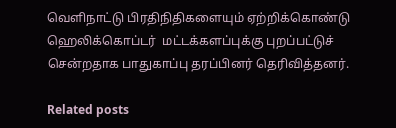வெளிநாட்டு பிரதிநிதிகளையும் ஏற்றிக்கொண்டு ஹெலிக்கொப்டர்  மட்டக்களப்புக்கு புறப்பட்டுச் சென்றதாக பாதுகாப்பு தரப்பினர் தெரிவித்தனர்.

Related posts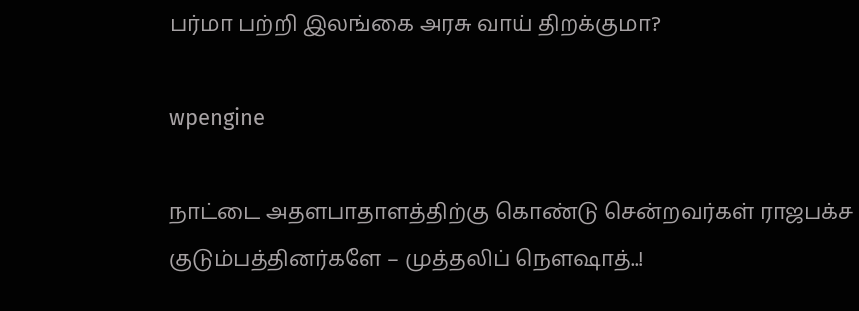பர்மா பற்றி இலங்கை அரசு வாய் திறக்குமா?

wpengine

நாட்டை அதளபாதாளத்திற்கு கொண்டு சென்றவர்கள் ராஜபக்ச குடும்பத்தினர்களே – முத்தலிப் நெளஷாத்..!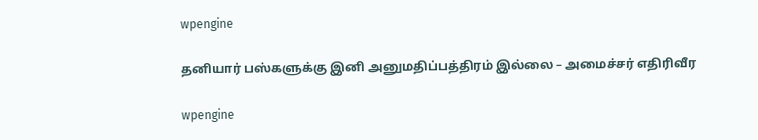wpengine

தனியார் பஸ்களுக்கு இனி அனுமதிப்பத்திரம் இல்லை – அமைச்சர் எதிரிவீர

wpengine